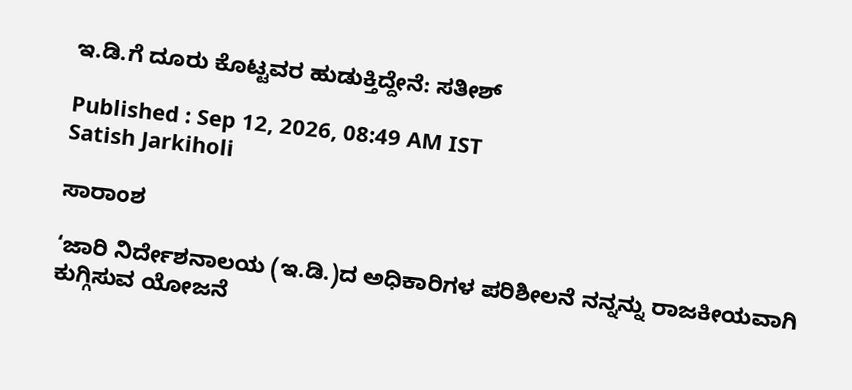ಇ.ಡಿ.ಗೆ ದೂರು ಕೊಟ್ಟವರ ಹುಡುಕ್ತಿದ್ದೇನೆ: ಸತೀಶ್‌

Published : Sep 12, 2026, 08:49 AM IST
Satish Jarkiholi

ಸಾರಾಂಶ

‘ಜಾರಿ ನಿರ್ದೇಶನಾಲಯ (ಇ.ಡಿ.)ದ ಅಧಿಕಾರಿಗಳ ಪರಿಶೀಲನೆ ನನ್ನನ್ನು ರಾಜಕೀಯವಾಗಿ ಕುಗ್ಗಿಸುವ ಯೋಜನೆ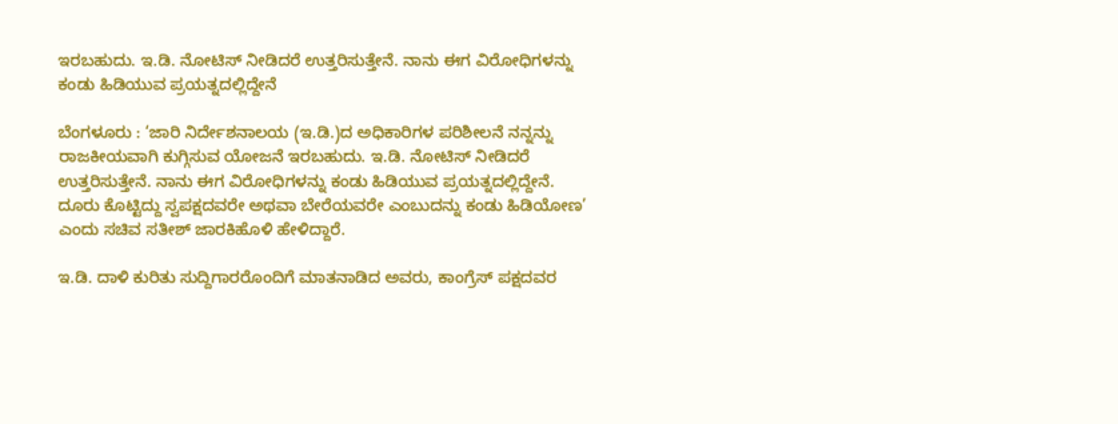ಇರಬಹುದು. ಇ.ಡಿ. ನೋಟಿಸ್‌ ನೀಡಿದರೆ ಉತ್ತರಿಸುತ್ತೇನೆ. ನಾನು ಈಗ ವಿರೋಧಿಗಳನ್ನು ಕಂಡು ಹಿಡಿಯುವ ಪ್ರಯತ್ನದಲ್ಲಿದ್ದೇನೆ

ಬೆಂಗಳೂರು : ‘ಜಾರಿ ನಿರ್ದೇಶನಾಲಯ (ಇ.ಡಿ.)ದ ಅಧಿಕಾರಿಗಳ ಪರಿಶೀಲನೆ ನನ್ನನ್ನು ರಾಜಕೀಯವಾಗಿ ಕುಗ್ಗಿಸುವ ಯೋಜನೆ ಇರಬಹುದು. ಇ.ಡಿ. ನೋಟಿಸ್‌ ನೀಡಿದರೆ ಉತ್ತರಿಸುತ್ತೇನೆ. ನಾನು ಈಗ ವಿರೋಧಿಗಳನ್ನು ಕಂಡು ಹಿಡಿಯುವ ಪ್ರಯತ್ನದಲ್ಲಿದ್ದೇನೆ. ದೂರು ಕೊಟ್ಟಿದ್ದು ಸ್ವಪಕ್ಷದವರೇ ಅಥವಾ ಬೇರೆಯವರೇ ಎಂಬುದನ್ನು ಕಂಡು ಹಿಡಿಯೋಣ’ ಎಂದು ಸಚಿವ ಸತೀಶ್ ಜಾರಕಿಹೊಳಿ ಹೇಳಿದ್ದಾರೆ.

ಇ.ಡಿ. ದಾಳಿ ಕುರಿತು ಸುದ್ದಿಗಾರರೊಂದಿಗೆ ಮಾತನಾಡಿದ ಅವರು, ಕಾಂಗ್ರೆಸ್‌ ಪಕ್ಷದವರ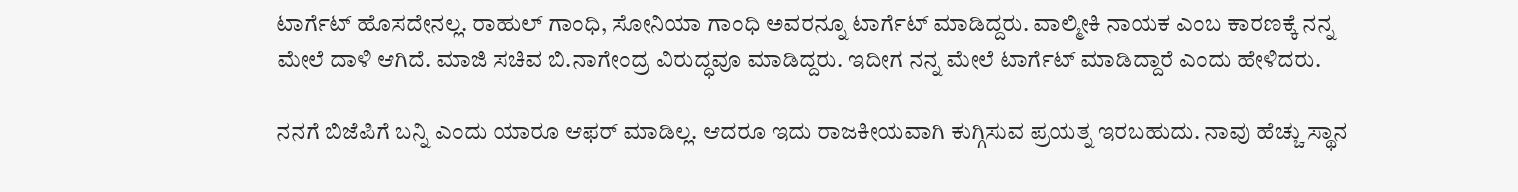ಟಾರ್ಗೆಟ್‌ ಹೊಸದೇನಲ್ಲ. ರಾಹುಲ್ ಗಾಂಧಿ, ಸೋನಿಯಾ ಗಾಂಧಿ ಅವರನ್ನೂ ಟಾರ್ಗೆಟ್‌ ಮಾಡಿದ್ದರು. ವಾಲ್ಮೀಕಿ ನಾಯಕ ಎಂಬ ಕಾರಣಕ್ಕೆ ನನ್ನ ಮೇಲೆ ದಾಳಿ ಆಗಿದೆ. ಮಾಜಿ ಸಚಿವ ಬಿ.ನಾಗೇಂದ್ರ ವಿರುದ್ಧವೂ ಮಾಡಿದ್ದರು. ಇದೀಗ ನನ್ನ ಮೇಲೆ ಟಾರ್ಗೆಟ್‌ ಮಾಡಿದ್ದಾರೆ ಎಂದು ಹೇಳಿದರು.

ನನಗೆ ಬಿಜೆಪಿಗೆ ಬನ್ನಿ ಎಂದು ಯಾರೂ ಆಫರ್‌ ಮಾಡಿಲ್ಲ. ಆದರೂ ಇದು ರಾಜಕೀಯವಾಗಿ ಕುಗ್ಗಿಸುವ ಪ್ರಯತ್ನ ಇರಬಹುದು. ನಾವು ಹೆಚ್ಚು ಸ್ಥಾನ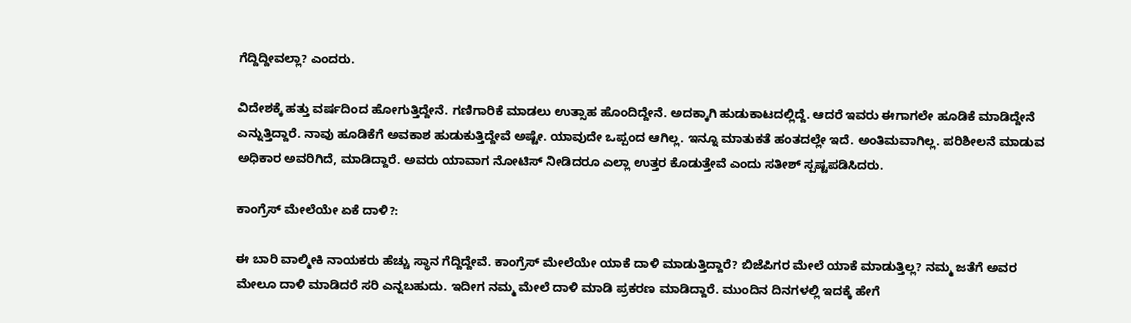ಗೆದ್ದಿದ್ದೀವಲ್ಲಾ? ಎಂದರು.

ವಿದೇಶಕ್ಕೆ ಹತ್ತು ವರ್ಷದಿಂದ ಹೋಗುತ್ತಿದ್ದೇನೆ. ಗಣಿಗಾರಿಕೆ ಮಾಡಲು ಉತ್ಸಾಹ ಹೊಂದಿದ್ದೇನೆ. ಅದಕ್ಕಾಗಿ ಹುಡುಕಾಟದಲ್ಲಿದ್ದೆ. ಆದರೆ ಇವರು ಈಗಾಗಲೇ ಹೂಡಿಕೆ ಮಾಡಿದ್ದೇನೆ ಎನ್ನುತ್ತಿದ್ದಾರೆ. ನಾವು ಹೂಡಿಕೆಗೆ ಅವಕಾಶ ಹುಡುಕುತ್ತಿದ್ದೇವೆ ಅಷ್ಟೇ. ಯಾವುದೇ ಒಪ್ಪಂದ ಆಗಿಲ್ಲ. ಇನ್ನೂ ಮಾತುಕತೆ ಹಂತದಲ್ಲೇ ಇದೆ. ಅಂತಿಮವಾಗಿಲ್ಲ. ಪರಿಶೀಲನೆ ಮಾಡುವ ಅಧಿಕಾರ ಅವರಿಗಿದೆ, ಮಾಡಿದ್ದಾರೆ. ಅವರು ಯಾವಾಗ ನೋಟಿಸ್‌ ನೀಡಿದರೂ ಎಲ್ಲಾ ಉತ್ತರ ಕೊಡುತ್ತೇವೆ ಎಂದು ಸತೀಶ್ ಸ್ಪಷ್ಟಪಡಿಸಿದರು.

ಕಾಂಗ್ರೆಸ್‌ ಮೇಲೆಯೇ ಏಕೆ ದಾಳಿ?:

ಈ ಬಾರಿ ವಾಲ್ಮೀಕಿ ನಾಯಕರು ಹೆಚ್ಚು ಸ್ಥಾನ ಗೆದ್ದಿದ್ದೇವೆ. ಕಾಂಗ್ರೆಸ್ ಮೇಲೆಯೇ ಯಾಕೆ ದಾಳಿ ಮಾಡುತ್ತಿದ್ದಾರೆ? ಬಿಜೆಪಿಗರ ಮೇಲೆ ಯಾಕೆ ಮಾಡುತ್ತಿಲ್ಲ? ನಮ್ಮ ಜತೆಗೆ ಅವರ ಮೇಲೂ ದಾಳಿ ಮಾಡಿದರೆ ಸರಿ ಎನ್ನಬಹುದು. ಇದೀಗ ನಮ್ಮ ಮೇಲೆ ದಾಳಿ ಮಾಡಿ ಪ್ರಕರಣ ಮಾಡಿದ್ದಾರೆ. ಮುಂದಿನ ದಿನಗಳಲ್ಲಿ ಇದಕ್ಕೆ ಹೇಗೆ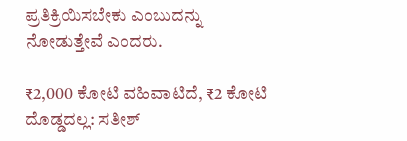ಪ್ರತಿಕ್ರಿಯಿಸಬೇಕು ಎಂಬುದನ್ನು ನೋಡುತ್ತೇವೆ ಎಂದರು.

₹2,000 ಕೋಟಿ ವಹಿವಾಟಿದೆ, ₹2 ಕೋಟಿ ದೊಡ್ಡದಲ್ಲ: ಸತೀಶ್‌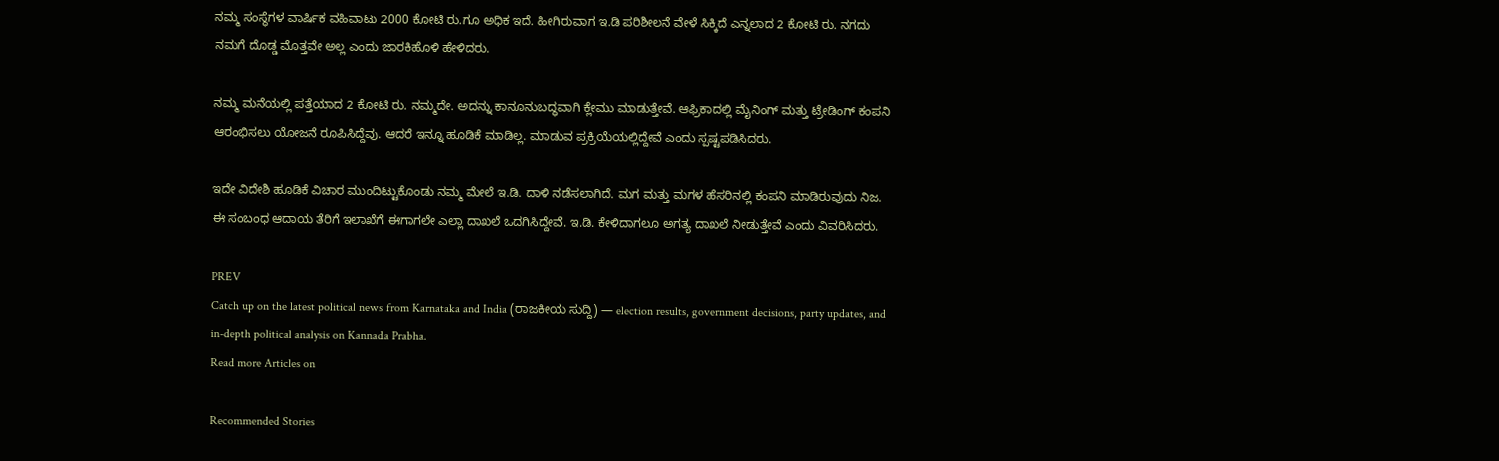ನಮ್ಮ ಸಂಸ್ಥೆಗಳ ವಾರ್ಷಿಕ ವಹಿವಾಟು 2000 ಕೋಟಿ ರು.ಗೂ ಅಧಿಕ ಇದೆ. ಹೀಗಿರುವಾಗ ಇ.ಡಿ ಪರಿಶೀಲನೆ ವೇಳೆ ಸಿಕ್ಕಿದೆ ಎನ್ನಲಾದ 2 ಕೋಟಿ ರು. ನಗದು ನಮಗೆ ದೊಡ್ಡ ಮೊತ್ತವೇ ಅಲ್ಲ ಎಂದು ಜಾರಕಿಹೊಳಿ ಹೇಳಿದರು.

ನಮ್ಮ ಮನೆಯಲ್ಲಿ ಪತ್ತೆಯಾದ 2 ಕೋಟಿ ರು. ನಮ್ಮದೇ. ಅದನ್ನು ಕಾನೂನುಬದ್ಧವಾಗಿ ಕ್ಲೇಮು ಮಾಡುತ್ತೇವೆ. ಆಫ್ರಿಕಾದಲ್ಲಿ ಮೈನಿಂಗ್ ಮತ್ತು ಟ್ರೇಡಿಂಗ್ ಕಂಪನಿ ಆರಂಭಿಸಲು ಯೋಜನೆ ರೂಪಿಸಿದ್ದೆವು. ಆದರೆ ಇನ್ನೂ ಹೂಡಿಕೆ ಮಾಡಿಲ್ಲ. ಮಾಡುವ ಪ್ರಕ್ರಿಯೆಯಲ್ಲಿದ್ದೇವೆ ಎಂದು ಸ್ಪಷ್ಟಪಡಿಸಿದರು.

ಇದೇ ವಿದೇಶಿ ಹೂಡಿಕೆ ವಿಚಾರ ಮುಂದಿಟ್ಟುಕೊಂಡು ನಮ್ಮ ಮೇಲೆ ಇ.ಡಿ. ದಾಳಿ ನಡೆಸಲಾಗಿದೆ. ಮಗ ಮತ್ತು ಮಗಳ ಹೆಸರಿನಲ್ಲಿ ಕಂಪನಿ ಮಾಡಿರುವುದು ನಿಜ. ಈ ಸಂಬಂಧ ಆದಾಯ ತೆರಿಗೆ ಇಲಾಖೆಗೆ ಈಗಾಗಲೇ ಎಲ್ಲಾ ದಾಖಲೆ ಒದಗಿಸಿದ್ದೇವೆ. ಇ.ಡಿ. ಕೇಳಿದಾಗಲೂ ಅಗತ್ಯ ದಾಖಲೆ ನೀಡುತ್ತೇವೆ ಎಂದು ವಿವರಿಸಿದರು.

PREV
Catch up on the latest political news from Karnataka and India (ರಾಜಕೀಯ ಸುದ್ದಿ) — election results, government decisions, party updates, and in-depth political analysis on Kannada Prabha.
Read more Articles on

Recommended Stories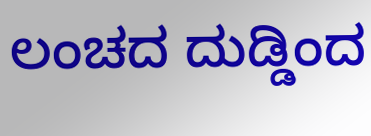ಲಂಚದ ದುಡ್ಡಿಂದ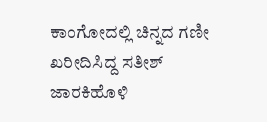ಕಾಂಗೋದಲ್ಲಿ ಚಿನ್ನದ ಗಣೀ ಖರೀದಿಸಿದ್ದ ಸತೀಶ್ ಜಾರಕಿಹೊಳಿ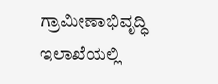ಗ್ರಾಮೀಣಾಭಿವೃದ್ಧಿ ಇಲಾಖೆಯಲ್ಲಿ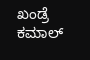ಖಂಡ್ರೆ ಕಮಾಲ್‌